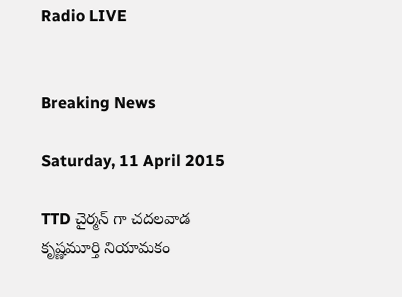Radio LIVE


Breaking News

Saturday, 11 April 2015

TTD చైర్మన్ గా చదలవాడ కృష్ణమూర్తి నియామకం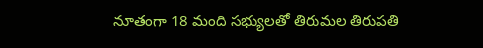నూతంగా 18 మంది సభ్యులతో తిరుమల తిరుపతి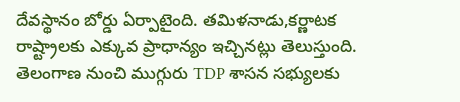దేవస్థానం బోర్డు ఏర్పాటైంది. తమిళనాడు,కర్ణాటక రాష్ట్రాలకు ఎక్కువ ప్రాధాన్యం ఇచ్చినట్లు తెలుస్తుంది. తెలంగాణ నుంచి ముగ్గురు TDP శాసన సభ్యులకు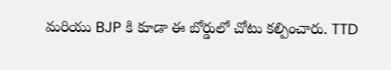మరియు BJP కి కూడా ఈ బోర్డులో చోటు కల్పించారు. TTD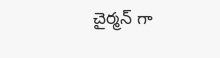చైర్మన్ గా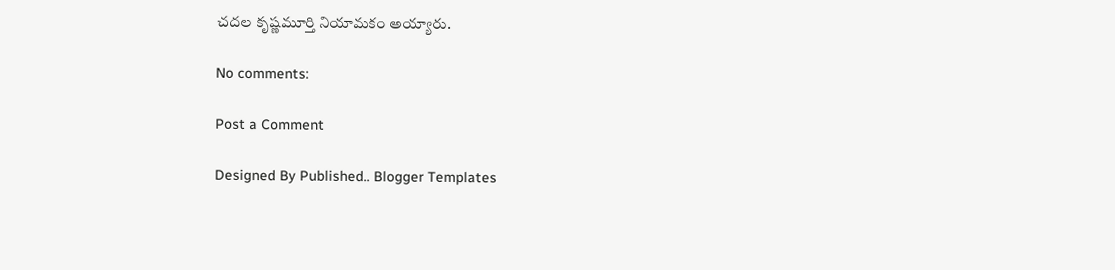చదల కృష్ణమూర్తి నియామకం అయ్యారు.

No comments:

Post a Comment

Designed By Published.. Blogger Templates